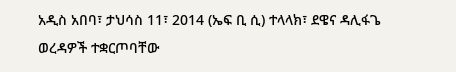አዲስ አበባ፣ ታህሳስ 11፣ 2014 (ኤፍ ቢ ሲ) ተላላክ፣ ደዌና ዳሊፋጌ ወረዳዎች ተቋርጦባቸው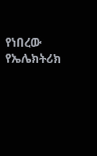የነበረው የኤሌክትሪክ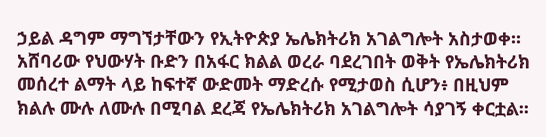ኃይል ዳግም ማግኘታቸውን የኢትዮጵያ ኤሌክትሪክ አገልግሎት አስታወቀ፡፡
አሸባሪው የህውሃት ቡድን በአፋር ክልል ወረራ ባደረገበት ወቅት የኤሌክትሪክ መሰረተ ልማት ላይ ከፍተኛ ውድመት ማድረሱ የሚታወስ ሲሆን፥ በዚህም ክልሉ ሙሉ ለሙሉ በሚባል ደረጃ የኤሌክትሪክ አገልግሎት ሳያገኝ ቀርቷል፡፡